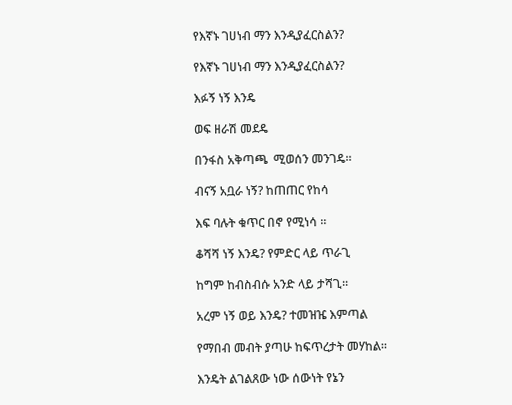የእኛኑ ገሀነብ ማን እንዲያፈርስልን?

የእኛኑ ገሀነብ ማን እንዲያፈርስልን?

እፉኝ ነኝ እንዴ

ወፍ ዘራሽ መደዴ

በንፋስ አቅጣጫ  ሚወሰን መንገዴ።

ብናኝ አቧራ ነኝ? ከጠጠር የከሳ

እፍ ባሉት ቁጥር በኖ የሚነሳ ።

ቆሻሻ ነኝ እንዴ? የምድር ላይ ጥራጊ

ከግም ከብስብሱ አንድ ላይ ታሻጊ።

አረም ነኝ ወይ እንዴ? ተመዝዤ እምጣል

የማበብ መብት ያጣሁ ከፍጥረታት መሃከል።

እንዴት ልገልጸው ነው ሰውነት የኔን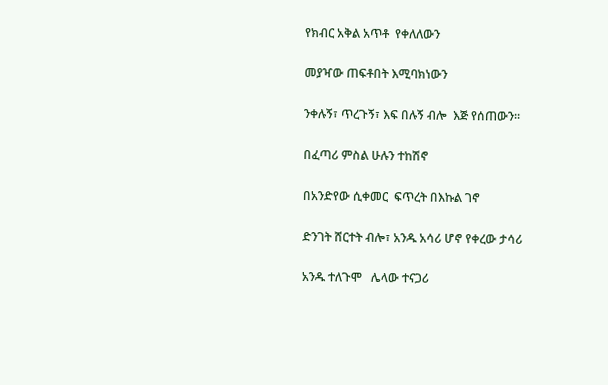የክብር አቅል አጥቶ  የቀለለውን

መያዣው ጠፍቶበት እሚባክነውን

ንቀሉኝ፣ ጥረጉኝ፣ እፍ በሉኝ ብሎ  እጅ የሰጠውን።

በፈጣሪ ምስል ሁሉን ተከሽኖ

በአንድየው ሲቀመር  ፍጥረት በእኩል ገኖ

ድንገት ሸርተት ብሎ፣ አንዱ አሳሪ ሆኖ የቀረው ታሳሪ

አንዱ ተለጉሞ   ሌላው ተናጋሪ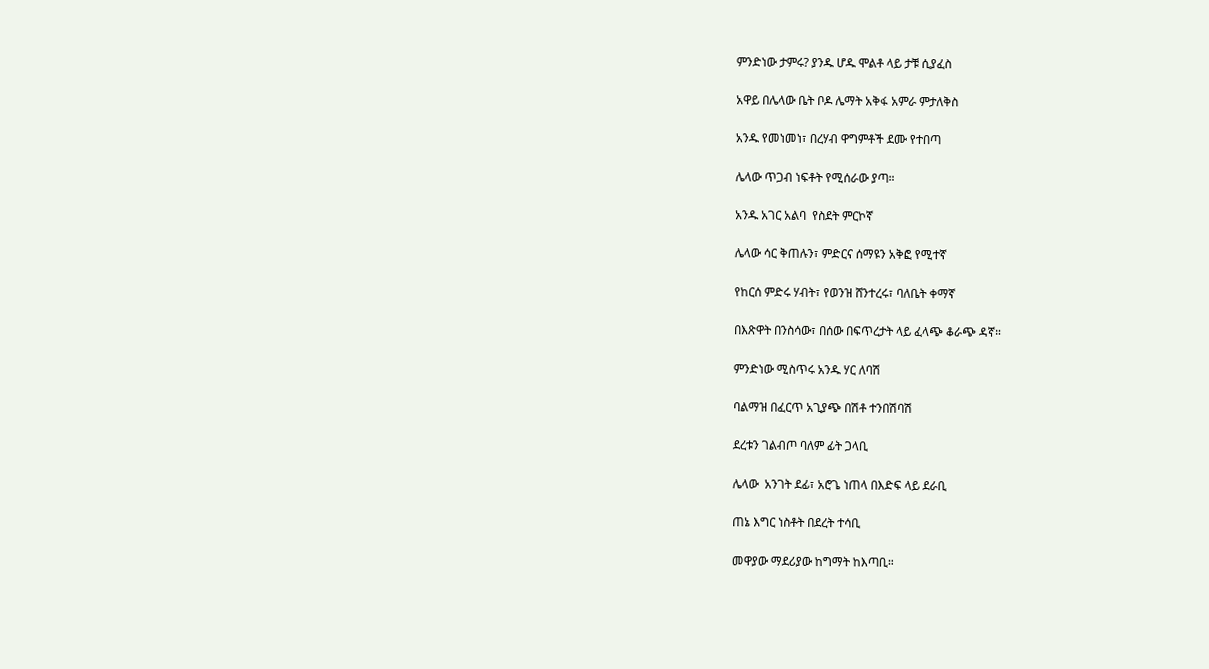ምንድነው ታምሩ? ያንዱ ሆዱ ሞልቶ ላይ ታቹ ሲያፈስ

አዋይ በሌላው ቤት ቦዶ ሌማት አቅፋ አምራ ምታለቅስ

አንዱ የመነመነ፣ በረሃብ ዋግምቶች ደሙ የተበጣ

ሌላው ጥጋብ ነፍቶት የሚሰራው ያጣ።

አንዱ አገር አልባ  የስደት ምርኮኛ

ሌላው ሳር ቅጠሉን፣ ምድርና ሰማዩን አቅፎ የሚተኛ

የከርሰ ምድሩ ሃብት፣ የወንዝ ሸንተረሩ፣ ባለቤት ቀማኛ

በእጽዋት በንስሳው፣ በሰው በፍጥረታት ላይ ፈላጭ ቆራጭ ዳኛ።

ምንድነው ሚስጥሩ አንዱ ሃር ለባሽ

ባልማዝ በፈርጥ አጊያጭ በሽቶ ተንበሽባሽ

ደረቱን ገልብጦ ባለም ፊት ጋላቢ

ሌላው  አንገት ደፊ፣ አሮጌ ነጠላ በእድፍ ላይ ደራቢ

ጠኔ እግር ነስቶት በደረት ተሳቢ

መዋያው ማደሪያው ከግማት ከእጣቢ።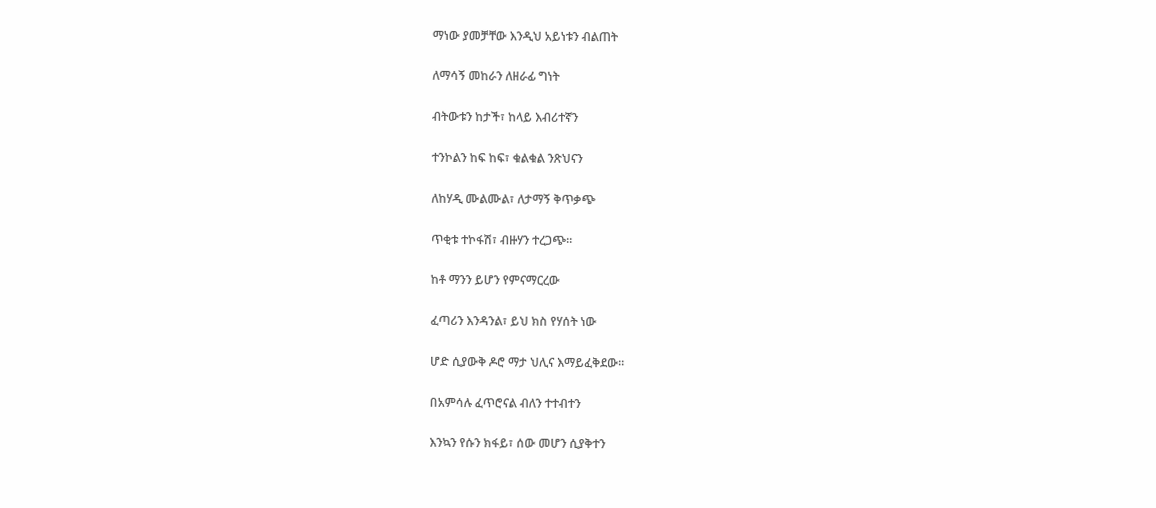ማነው ያመቻቸው እንዲህ አይነቱን ብልጠት

ለማሳኝ መከራን ለዘራፊ ግነት

ብትውቱን ከታች፣ ከላይ እብሪተኛን

ተንኮልን ከፍ ከፍ፣ ቁልቁል ንጽህናን

ለከሃዲ ሙልሙል፣ ለታማኝ ቅጥቃጭ

ጥቂቱ ተኮፋሽ፣ ብዙሃን ተረጋጭ።

ከቶ ማንን ይሆን የምናማርረው

ፈጣሪን እንዳንል፣ ይህ ክስ የሃሰት ነው

ሆድ ሲያውቅ ዶሮ ማታ ህሊና እማይፈቅደው።

በአምሳሉ ፈጥሮናል ብለን ተተብተን

እንኳን የሱን ክፋይ፣ ሰው መሆን ሲያቅተን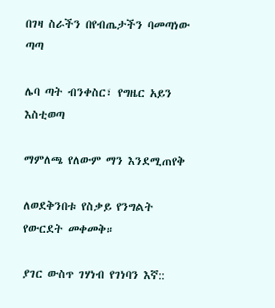በገዛ ስራችን በየብጤታችን ባመጣነው ጣጣ

ሌባ ጣት ብንቀስር፣ የግዜር አይን እስቲወጣ

ማምለጫ የለውም ማን እንደሚጠየቅ

ለወደቅንበቱ የስቃይ የንግልት የውርደት መቀመቅ።

ያገር ውስጥ ገሃነብ የገነባን እኛ::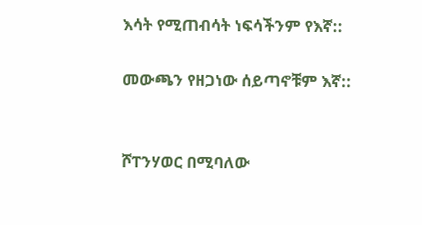እሳት የሚጠብሳት ነፍሳችንም የእኛ::

መውጫን የዘጋነው ሰይጣኖቹም እኛ::


ሾፐንሃወር በሚባለው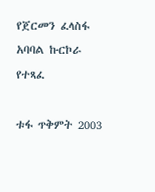የጀርመን ፈላስፋ አባባል ኩርኮራ የተጻፈ

ቱፋ ጥቅምት 2003